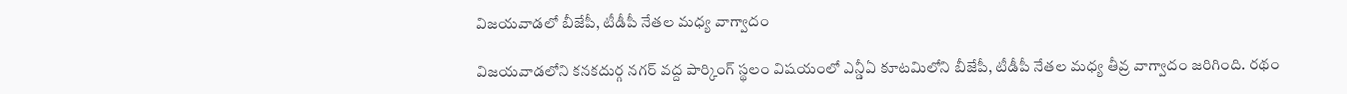విజయవాడలో బీజేపీ, టీడీపీ నేతల మధ్య వాగ్వాదం

విజయవాడలోని కనకదుర్గ నగర్ వద్ద పార్కింగ్ స్థలం విషయంలో ఎన్డీఏ కూటమిలోని బీజేపీ, టీడీపీ నేతల మధ్య తీవ్ర వాగ్వాదం జరిగింది. రథం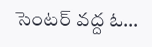సెంటర్ వద్ద ఓ…